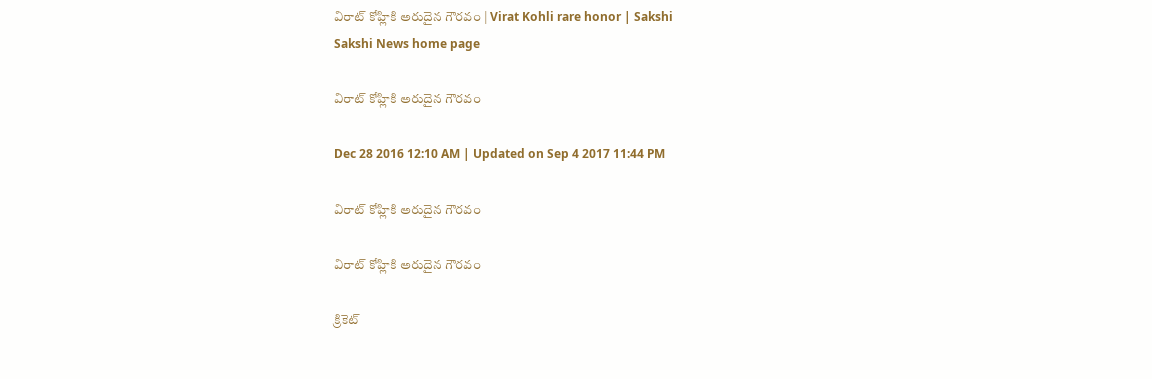విరాట్‌ కోహ్లికి అరుదైన గౌరవం | Virat Kohli rare honor | Sakshi
Sakshi News home page

విరాట్‌ కోహ్లికి అరుదైన గౌరవం

Dec 28 2016 12:10 AM | Updated on Sep 4 2017 11:44 PM

విరాట్‌ కోహ్లికి అరుదైన గౌరవం

విరాట్‌ కోహ్లికి అరుదైన గౌరవం

క్రికెట్‌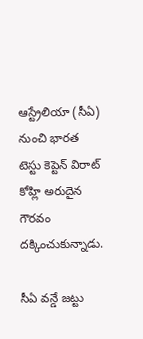ఆస్ట్రేలియా (సీఏ) నుంచి భారత టెస్టు కెప్టెన్‌ విరాట్‌ కోహ్లి అరుదైన గౌరవం దక్కించుకున్నాడు.

సీఏ వన్డే జట్టు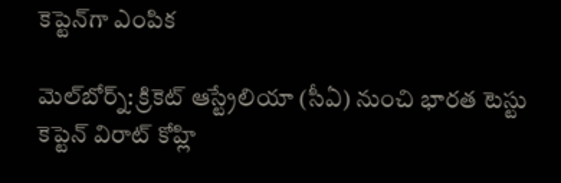కెప్టెన్‌గా ఎంపిక

మెల్‌బోర్న్‌: క్రికెట్‌ ఆస్ట్రేలియా (సీఏ) నుంచి భారత టెస్టు కెప్టెన్‌ విరాట్‌ కోహ్లి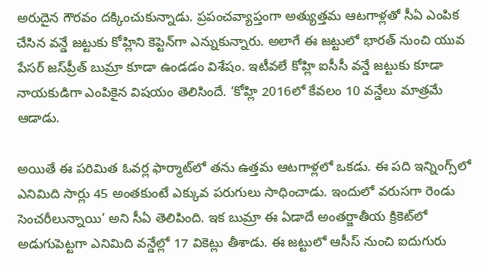అరుదైన గౌరవం దక్కించుకున్నాడు. ప్రపంచవ్యాప్తంగా అత్యుత్తమ ఆటగాళ్లతో సీఏ ఎంపిక చేసిన వన్డే జట్టుకు కోహ్లిని కెప్టెన్‌గా ఎన్నుకున్నారు. అలాగే ఈ జట్టులో భారత్‌ నుంచి యువ పేసర్‌ జస్‌ప్రీత్‌ బుమ్రా కూడా ఉండడం విశేషం. ఇటీవలే కోహ్లి ఐసీసీ వన్డే జట్టుకు కూడా నాయకుడిగా ఎంపికైన విషయం తెలిసిందే. ‘కోహ్లి 2016లో కేవలం 10 వన్డేలు మాత్రమే ఆడాడు.

అయితే ఈ పరిమిత ఓవర్ల ఫార్మాట్‌లో తను ఉత్తమ ఆటగాళ్లలో ఒకడు. ఈ పది ఇన్నింగ్స్‌లో ఎనిమిది సార్లు 45 అంతకుంటే ఎక్కువ పరుగులు సాధించాడు. ఇందులో వరుసగా రెండు సెంచరీలున్నాయి’ అని సీఏ తెలిపింది. ఇక బుమ్రా ఈ ఏడాదే అంతర్జాతీయ క్రికెట్‌లో అడుగుపెట్టగా ఎనిమిది వన్డేల్లో 17 వికెట్లు తీశాడు. ఈ జట్టులో ఆసీస్‌ నుంచి ఐదుగురు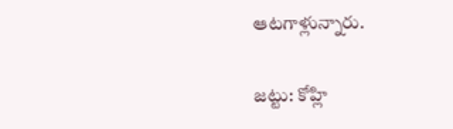ఆటగాళ్లున్నారు.

జట్టు: కోహ్లి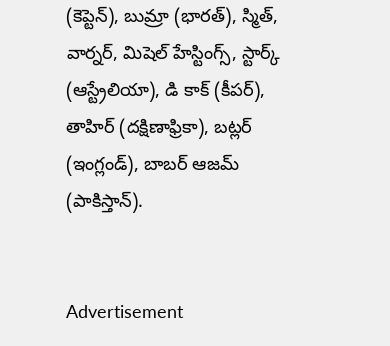(కెప్టెన్‌), బుమ్రా (భారత్‌), స్మిత్, వార్నర్, మిషెల్‌ హేస్టింగ్స్, స్టార్క్‌ (ఆస్ట్రేలియా), డి కాక్‌ (కీపర్‌), తాహిర్‌ (దక్షిణాఫ్రికా), బట్లర్‌ (ఇంగ్లండ్‌), బాబర్‌ ఆజమ్‌ (పాకిస్తాన్‌).


Advertisement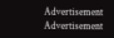Advertisement
Advertisement